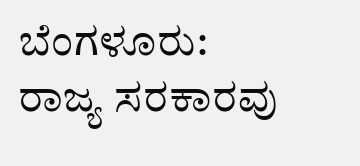ಬೆಂಗಳೂರು: ರಾಜ್ಯ ಸರಕಾರವು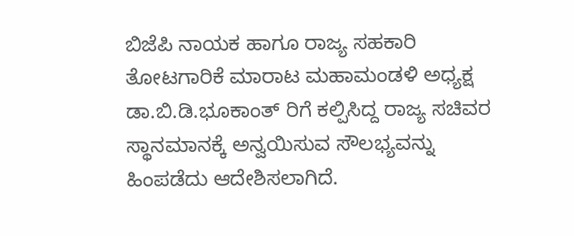ಬಿಜೆಪಿ ನಾಯಕ ಹಾಗೂ ರಾಜ್ಯ ಸಹಕಾರಿ ತೋಟಗಾರಿಕೆ ಮಾರಾಟ ಮಹಾಮಂಡಳಿ ಅಧ್ಯಕ್ಷ ಡಾ.ಬಿ.ಡಿ.ಭೂಕಾಂತ್ ರಿಗೆ ಕಲ್ಪಿಸಿದ್ದ ರಾಜ್ಯ ಸಚಿವರ ಸ್ಥಾನಮಾನಕ್ಕೆ ಅನ್ವಯಿಸುವ ಸೌಲಭ್ಯವನ್ನು ಹಿಂಪಡೆದು ಆದೇಶಿಸಲಾಗಿದೆ.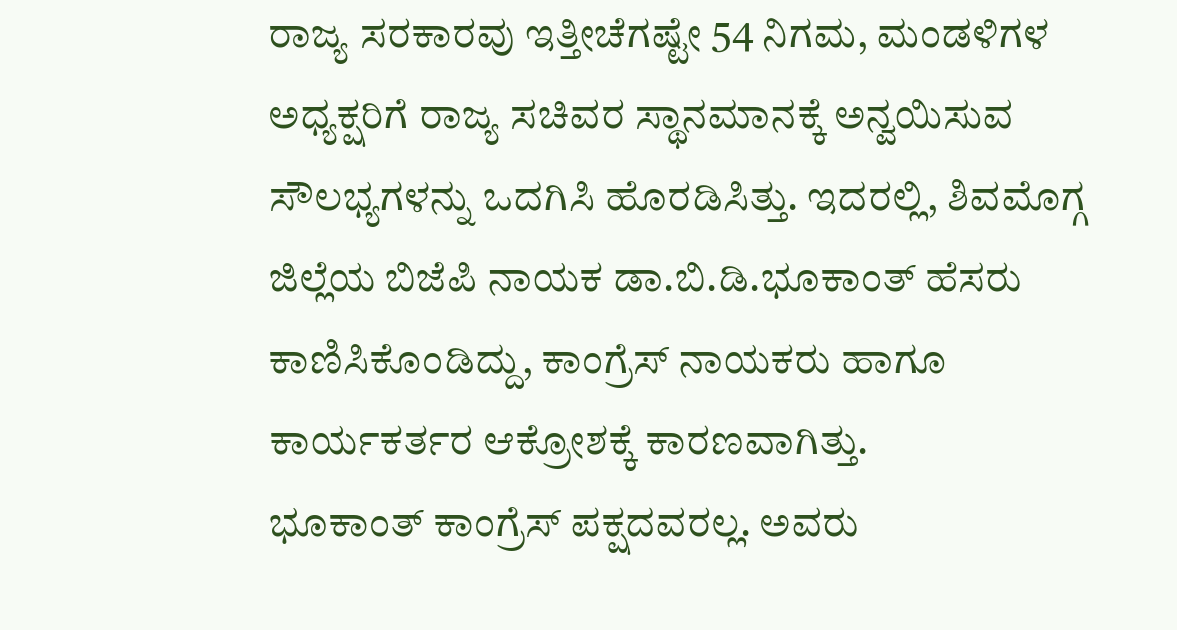ರಾಜ್ಯ ಸರಕಾರವು ಇತ್ತೀಚೆಗಷ್ಟೇ 54 ನಿಗಮ, ಮಂಡಳಿಗಳ ಅಧ್ಯಕ್ಷರಿಗೆ ರಾಜ್ಯ ಸಚಿವರ ಸ್ಥಾನಮಾನಕ್ಕೆ ಅನ್ವಯಿಸುವ ಸೌಲಭ್ಯಗಳನ್ನು ಒದಗಿಸಿ ಹೊರಡಿಸಿತ್ತು. ಇದರಲ್ಲಿ, ಶಿವಮೊಗ್ಗ ಜಿಲ್ಲೆಯ ಬಿಜೆಪಿ ನಾಯಕ ಡಾ.ಬಿ.ಡಿ.ಭೂಕಾಂತ್ ಹೆಸರು ಕಾಣಿಸಿಕೊಂಡಿದ್ದು, ಕಾಂಗ್ರೆಸ್ ನಾಯಕರು ಹಾಗೂ ಕಾರ್ಯಕರ್ತರ ಆಕ್ರೋಶಕ್ಕೆ ಕಾರಣವಾಗಿತ್ತು.
ಭೂಕಾಂತ್ ಕಾಂಗ್ರೆಸ್ ಪಕ್ಷದವರಲ್ಲ. ಅವರು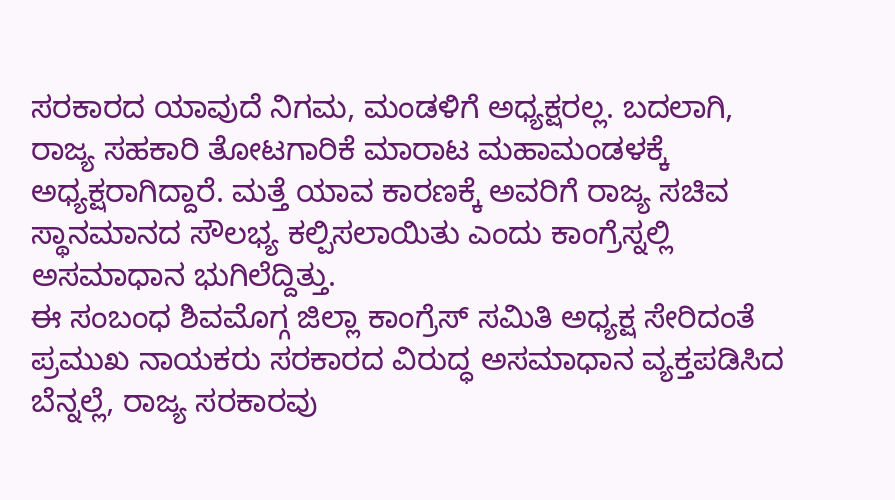ಸರಕಾರದ ಯಾವುದೆ ನಿಗಮ, ಮಂಡಳಿಗೆ ಅಧ್ಯಕ್ಷರಲ್ಲ. ಬದಲಾಗಿ, ರಾಜ್ಯ ಸಹಕಾರಿ ತೋಟಗಾರಿಕೆ ಮಾರಾಟ ಮಹಾಮಂಡಳಕ್ಕೆ ಅಧ್ಯಕ್ಷರಾಗಿದ್ದಾರೆ. ಮತ್ತೆ ಯಾವ ಕಾರಣಕ್ಕೆ ಅವರಿಗೆ ರಾಜ್ಯ ಸಚಿವ ಸ್ಥಾನಮಾನದ ಸೌಲಭ್ಯ ಕಲ್ಪಿಸಲಾಯಿತು ಎಂದು ಕಾಂಗ್ರೆಸ್ನಲ್ಲಿ ಅಸಮಾಧಾನ ಭುಗಿಲೆದ್ದಿತ್ತು.
ಈ ಸಂಬಂಧ ಶಿವಮೊಗ್ಗ ಜಿಲ್ಲಾ ಕಾಂಗ್ರೆಸ್ ಸಮಿತಿ ಅಧ್ಯಕ್ಷ ಸೇರಿದಂತೆ ಪ್ರಮುಖ ನಾಯಕರು ಸರಕಾರದ ವಿರುದ್ಧ ಅಸಮಾಧಾನ ವ್ಯಕ್ತಪಡಿಸಿದ ಬೆನ್ನಲ್ಲೆ, ರಾಜ್ಯ ಸರಕಾರವು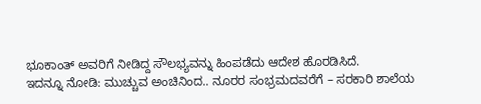ಭೂಕಾಂತ್ ಅವರಿಗೆ ನೀಡಿದ್ದ ಸೌಲಭ್ಯವನ್ನು ಹಿಂಪಡೆದು ಆದೇಶ ಹೊರಡಿಸಿದೆ.
ಇದನ್ನೂ ನೋಡಿ: ಮುಚ್ಚುವ ಅಂಚಿನಿಂದ.. ನೂರರ ಸಂಭ್ರಮದವರೆಗೆ – ಸರಕಾರಿ ಶಾಲೆಯ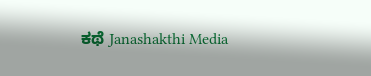ಕಥೆ Janashakthi Media